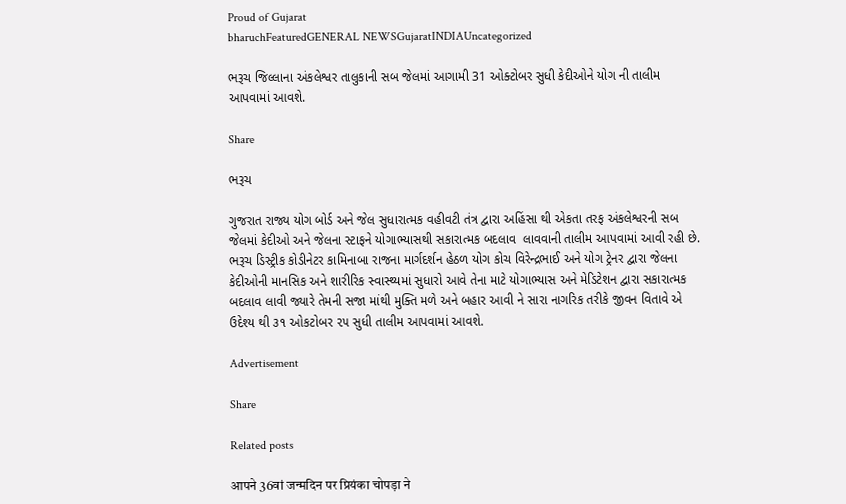Proud of Gujarat
bharuchFeaturedGENERAL NEWSGujaratINDIAUncategorized

ભરૂચ જિલ્લાના અંકલેશ્વર તાલુકાની સબ જેલમાં આગામી 31 ઓક્ટોબર સુધી કેદીઓને યોગ ની તાલીમ આપવામાં આવશે.

Share

ભરૂચ

ગુજરાત રાજ્ય યોગ બોર્ડ અને જેલ સુધારાત્મક વહીવટી તંત્ર દ્વારા અહિંસા થી એકતા તરફ અંકલેશ્વરની સબ જેલમાં કેદીઓ અને જેલના સ્ટાફને યોગાભ્યાસથી સકારાત્મક બદલાવ  લાવવાની તાલીમ આપવામાં આવી રહી છે. ભરૂચ ડિસ્ટ્રીક કોડીનેટર કામિનાબા રાજના માર્ગદર્શન હેઠળ યોગ કોચ વિરેન્દ્રભાઈ અને યોગ ટ્રેનર દ્વારા જેલના કેદીઓની માનસિક અને શારીરિક સ્વાસ્થ્યમાં સુધારો આવે તેના માટે યોગાભ્યાસ અને મેડિટેશન દ્વારા સકારાત્મક બદલાવ લાવી જ્યારે તેમની સજા માંથી મુક્તિ મળે અને બહાર આવી ને સારા નાગરિક તરીકે જીવન વિતાવે એ ઉદેશ્ય થી ૩૧ ઓકટોબર ૨૫ સુધી તાલીમ આપવામાં આવશે.

Advertisement

Share

Related posts

आपने 36वां जन्मदिन पर प्रियंका चोपड़ा ने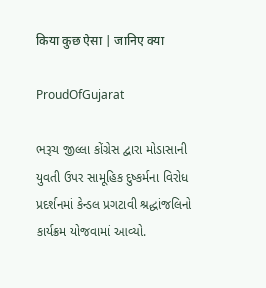किया कुछ ऐसा | जानिए क्या

ProudOfGujarat

ભરૂચ જીલ્લા કોંગ્રેસ દ્વારા મોડાસાની યુવતી ઉપર સામૂહિક દુષ્કર્મના વિરોધ પ્રદર્શનમાં કેન્ડલ પ્રગટાવી શ્રદ્ધાંજલિનો કાર્યક્રમ યોજવામાં આવ્યો.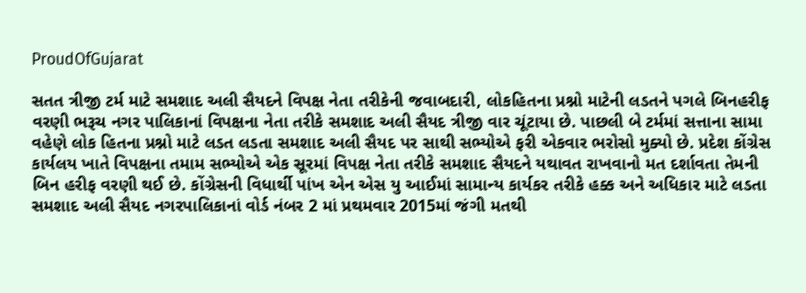ProudOfGujarat

સતત ત્રીજી ટર્મ માટે સમશાદ અલી સૈયદને વિપક્ષ નેતા તરીકેની જવાબદારી, લોકહિતના પ્રશ્નો માટેની લડતને પગલે બિનહરીફ વરણી ભરૂચ નગર પાલિકાનાં વિપક્ષના નેતા તરીકે સમશાદ અલી સૈયદ ત્રીજી વાર ચૂંટાયા છે. પાછલી બે ટર્મમાં સત્તાના સામા વહેણે લોક હિતના પ્રશ્નો માટે લડત લડતા સમશાદ અલી સૈયદ પર સાથી સભ્યોએ ફરી એકવાર ભરોસો મુક્યો છે. પ્રદેશ કોંગ્રેસ કાર્યલય ખાતે વિપક્ષના તમામ સભ્યોએ એક સૂરમાં વિપક્ષ નેતા તરીકે સમશાદ સૈયદને યથાવત રાખવાનો મત દર્શાવતા તેમની બિન હરીફ વરણી થઈ છે. કોંગ્રેસની વિધાર્થી પાંખ એન એસ યુ આઈમાં સામાન્ય કાર્યકર તરીકે હક્ક અને અધિકાર માટે લડતા સમશાદ અલી સૈયદ નગરપાલિકાનાં વોર્ડ નંબર 2 માં પ્રથમવાર 2015માં જંગી મતથી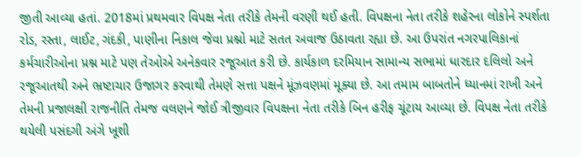જીતી આવ્યા હતાં. 2018માં પ્રથમવાર વિપક્ષ નેતા તરીકે તેમની વરણી થઈ હતી. વિપક્ષના નેતા તરીકે શહેરના લોકોને સ્પર્શતા રોડ, રસ્તા, લાઈટ, ગંદકી, પાણીના નિકાલ જેવા પ્રશ્નો માટે સતત અવાજ ઉઠાવતા રહ્યા છે. આ ઉપરાંત નગરપાલિકાનાં કર્મચારીઓના પ્રશ્ન માટે પણ તેઓએ અનેકવાર રજૂઆત કરી છે. કાર્યકાળ દરમિયાન સામાન્ય સભામાં ધારદાર દલિલો અને રજૂઆતથી અને ભ્રષ્ટાચાર ઉજાગર કરવાથી તેમણે સત્તા પક્ષને મૂંઝવણમાં મૂક્યા છે. આ તમામ બાબતોને ધ્યાનમાં રાખી અને તેમની પ્રજાલક્ષી રાજનીતિ તેમજ વલણને જોઈ ત્રીજીવાર વિપક્ષના નેતા તરીકે બિન હરીફ ચૂંટાય આવ્યા છે. વિપક્ષ નેતા તરીકે થયેલી પસંદગી અંગે ખૂશી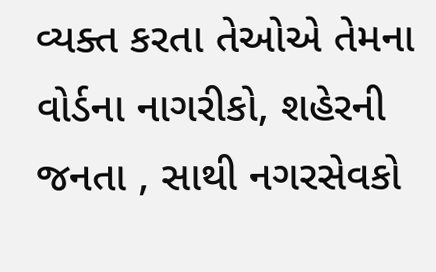વ્યક્ત કરતા તેઓએ તેમના વોર્ડના નાગરીકો, શહેરની જનતા , સાથી નગરસેવકો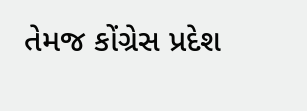તેમજ કોંગ્રેસ પ્રદેશ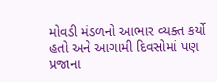મોવડી મંડળનો આભાર વ્યક્ત કર્યો હતો અને આગામી દિવસોમાં પણ પ્રજાના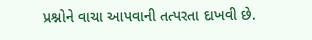પ્રશ્નોને વાચા આપવાની તત્પરતા દાખવી છે.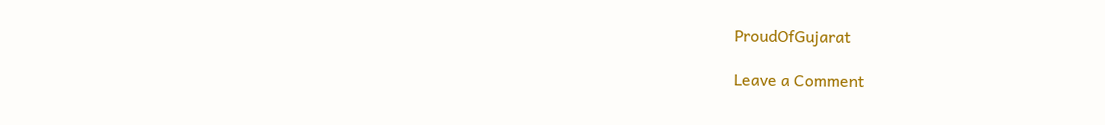ProudOfGujarat

Leave a Comment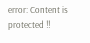error: Content is protected !!